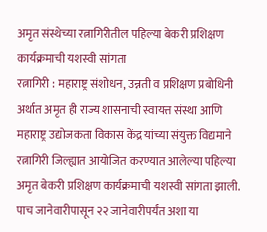अमृत संस्थेच्या रत्नागिरीतील पहिल्या बेकरी प्रशिक्षण कार्यक्रमाची यशस्वी सांगता
रत्नागिरी : महाराष्ट्र संशोधन, उन्नती व प्रशिक्षण प्रबोधिनी अर्थात अमृत ही राज्य शासनाची स्वायत्त संस्था आणि महाराष्ट्र उद्योजकता विकास केंद्र यांच्या संयुक्त विद्यमाने रत्नागिरी जिल्ह्यात आयोजित करण्यात आलेल्या पहिल्या अमृत बेकरी प्रशिक्षण कार्यक्रमाची यशस्वी सांगता झाली. पाच जानेवारीपासून २२ जानेवारीपर्यंत अशा या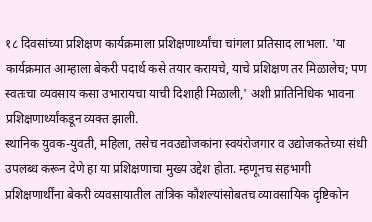१८ दिवसांच्या प्रशिक्षण कार्यक्रमाला प्रशिक्षणार्थ्यांचा चांगला प्रतिसाद लाभला. 'या कार्यक्रमात आम्हाला बेकरी पदार्थ कसे तयार करायचे, याचे प्रशिक्षण तर मिळालेच; पण स्वतःचा व्यवसाय कसा उभारायचा याची दिशाही मिळाली,' अशी प्रातिनिधिक भावना प्रशिक्षणार्थ्यांकडून व्यक्त झाली.
स्थानिक युवक-युवती, महिला, तसेच नवउद्योजकांना स्वयंरोजगार व उद्योजकतेच्या संधी उपलब्ध करून देणे हा या प्रशिक्षणाचा मुख्य उद्देश होता. म्हणूनच सहभागी प्रशिक्षणार्थींना बेकरी व्यवसायातील तांत्रिक कौशल्यांसोबतच व्यावसायिक दृष्टिकोन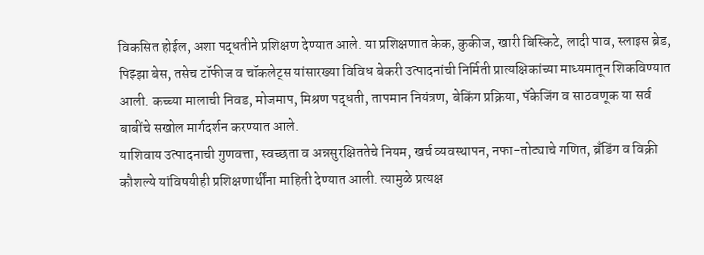विकसित होईल, अशा पद्धतीने प्रशिक्षण देण्यात आले. या प्रशिक्षणात केक, कुकीज, खारी बिस्किटे, लादी पाव, स्लाइस ब्रेड, पिझ्झा बेस, तसेच टॉफीज व चॉकलेट्स यांसारख्या विविध बेकरी उत्पादनांची निर्मिती प्रात्यक्षिकांच्या माध्यमातून शिकविण्यात आली. कच्च्या मालाची निवड, मोजमाप, मिश्रण पद्धती, तापमान नियंत्रण, बेकिंग प्रक्रिया, पॅकेजिंग व साठवणूक या सर्व बाबींचे सखोल मार्गदर्शन करण्यात आले.
याशिवाय उत्पादनाची गुणवत्ता, स्वच्छता व अन्नसुरक्षिततेचे नियम, खर्च व्यवस्थापन, नफा-तोट्याचे गणित, ब्रँडिंग व विक्री कौशल्ये यांविषयीही प्रशिक्षणार्थींना माहिती देण्यात आली. त्यामुळे प्रत्यक्ष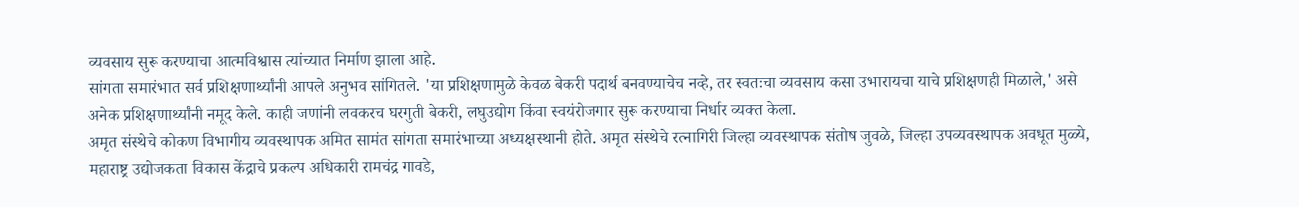व्यवसाय सुरू करण्याचा आत्मविश्वास त्यांच्यात निर्माण झाला आहे.
सांगता समारंभात सर्व प्रशिक्षणार्थ्यांनी आपले अनुभव सांगितले. 'या प्रशिक्षणामुळे केवळ बेकरी पदार्थ बनवण्याचेच नव्हे, तर स्वतःचा व्यवसाय कसा उभारायचा याचे प्रशिक्षणही मिळाले,' असे अनेक प्रशिक्षणार्थ्यांनी नमूद केले. काही जणांनी लवकरच घरगुती बेकरी, लघुउद्योग किंवा स्वयंरोजगार सुरू करण्याचा निर्धार व्यक्त केला.
अमृत संस्थेचे कोकण विभागीय व्यवस्थापक अमित सामंत सांगता समारंभाच्या अध्यक्षस्थानी होते. अमृत संस्थेचे रत्नागिरी जिल्हा व्यवस्थापक संतोष जुवळे, जिल्हा उपव्यवस्थापक अवधूत मुळ्ये, महाराष्ट्र उद्योजकता विकास केंद्राचे प्रकल्प अधिकारी रामचंद्र गावडे,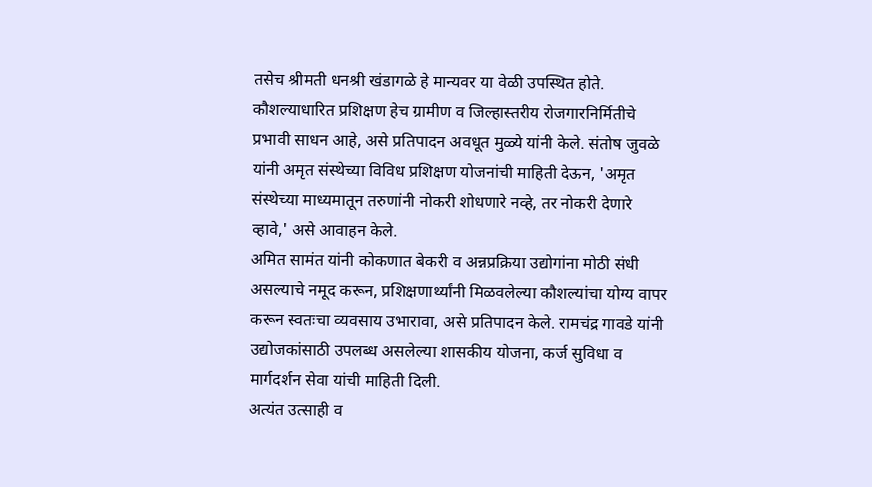तसेच श्रीमती धनश्री खंडागळे हे मान्यवर या वेळी उपस्थित होते.
कौशल्याधारित प्रशिक्षण हेच ग्रामीण व जिल्हास्तरीय रोजगारनिर्मितीचे प्रभावी साधन आहे, असे प्रतिपादन अवधूत मुळ्ये यांनी केले. संतोष जुवळे यांनी अमृत संस्थेच्या विविध प्रशिक्षण योजनांची माहिती देऊन, 'अमृत संस्थेच्या माध्यमातून तरुणांनी नोकरी शोधणारे नव्हे, तर नोकरी देणारे व्हावे,' असे आवाहन केले.
अमित सामंत यांनी कोकणात बेकरी व अन्नप्रक्रिया उद्योगांना मोठी संधी असल्याचे नमूद करून, प्रशिक्षणार्थ्यांनी मिळवलेल्या कौशल्यांचा योग्य वापर करून स्वतःचा व्यवसाय उभारावा, असे प्रतिपादन केले. रामचंद्र गावडे यांनी उद्योजकांसाठी उपलब्ध असलेल्या शासकीय योजना, कर्ज सुविधा व मार्गदर्शन सेवा यांची माहिती दिली.
अत्यंत उत्साही व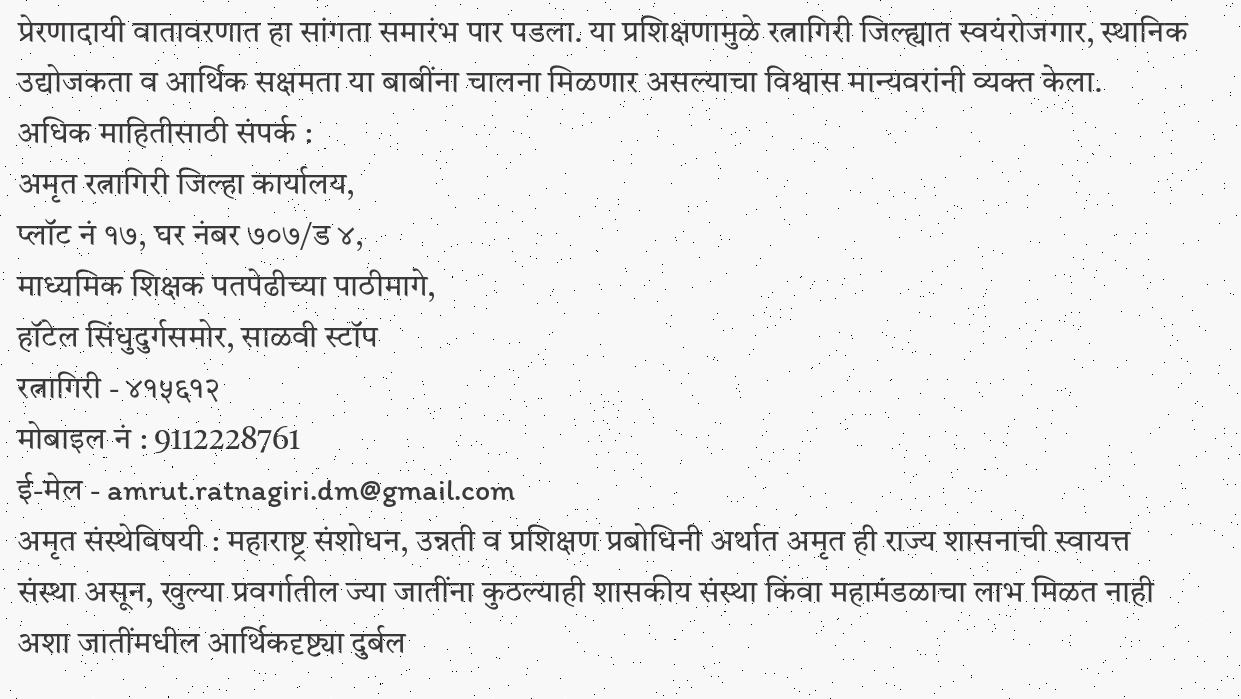प्रेरणादायी वातावरणात हा सांगता समारंभ पार पडला. या प्रशिक्षणामुळे रत्नागिरी जिल्ह्यात स्वयंरोजगार, स्थानिक उद्योजकता व आर्थिक सक्षमता या बाबींना चालना मिळणार असल्याचा विश्वास मान्यवरांनी व्यक्त केला.
अधिक माहितीसाठी संपर्क :
अमृत रत्नागिरी जिल्हा कार्यालय,
प्लॉट नं १७, घर नंबर ७०७/ड ४,
माध्यमिक शिक्षक पतपेढीच्या पाठीमागे,
हॉटेल सिंधुदुर्गसमोर, साळवी स्टॉप
रत्नागिरी - ४१५६१२
मोबाइल नं : 9112228761
ई-मेल - amrut.ratnagiri.dm@gmail.com
अमृत संस्थेविषयी : महाराष्ट्र संशोधन, उन्नती व प्रशिक्षण प्रबोधिनी अर्थात अमृत ही राज्य शासनाची स्वायत्त संस्था असून, खुल्या प्रवर्गातील ज्या जातींना कुठल्याही शासकीय संस्था किंवा महामंडळाचा लाभ मिळत नाही अशा जातींमधील आर्थिकदृष्ट्या दुर्बल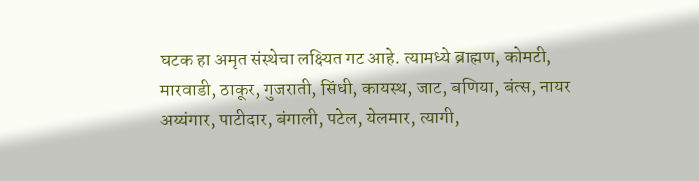घटक हा अमृत संस्थेचा लक्ष्यित गट आहे. त्यामध्ये ब्राह्मण, कोमटी, मारवाडी, ठाकूर, गुजराती, सिंधी, कायस्थ, जाट, बणिया, बंत्स, नायर अय्यंगार, पाटीदार, बंगाली, पटेल, येलमार, त्यागी,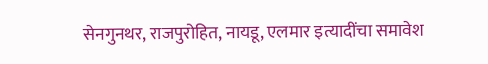सेनगुनथर, राजपुरोहित, नायडू, एलमार इत्यादींचा समावेश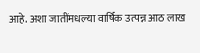आहे. अशा जातींमधल्या वार्षिक उत्पन्न आठ लाख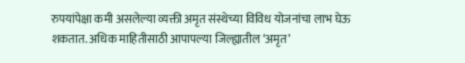रुपयांपेक्षा कमी असलेल्या व्यक्ती अमृत संस्थेच्या विविध योजनांचा लाभ घेऊ शकतात. अधिक माहितीसाठी आपापल्या जिल्ह्यातील ‘अमृत’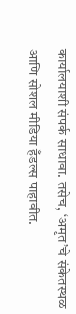कार्यालयाशी संपर्क साधावा. तसेच, ‘अमृत’चे संकेतस्थळ आणि सोशल मीडिया हँडल्स पाहावीत.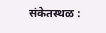संकेतस्थळ :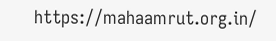https://mahaamrut.org.in/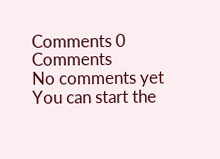Comments 0 Comments
No comments yet
You can start the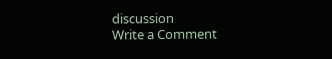discussion
Write a Comment